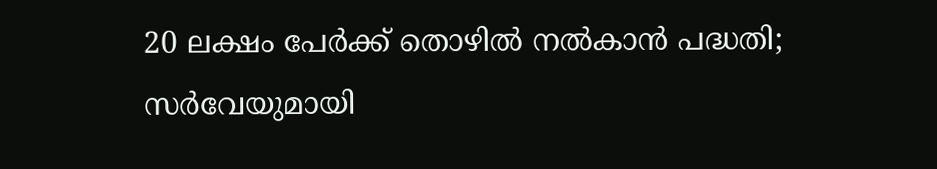20 ലക്ഷം പേര്‍ക്ക് തൊഴില്‍ നല്‍കാന്‍ പദ്ധതി; സര്‍വേയുമായി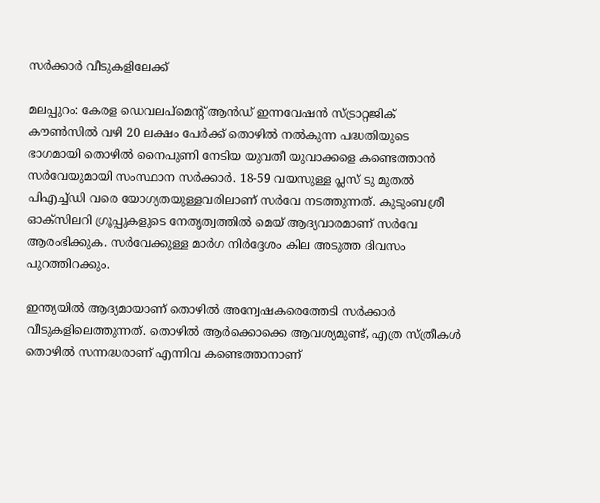സര്‍ക്കാര്‍ വീടുകളിലേക്ക്‌

മലപ്പുറം: കേരള ഡെവലപ്മെന്റ് ആന്‍ഡ് ഇന്നവേഷന്‍ സ്ട്രാറ്റജിക് കൗണ്‍സില്‍ വഴി 20 ലക്ഷം പേര്‍ക്ക് തൊഴില്‍ നല്‍കുന്ന പദ്ധതിയുടെ ഭാഗമായി തൊഴില്‍ നൈപുണി നേടിയ യുവതീ യുവാക്കളെ കണ്ടെത്താന്‍ സര്‍വേയുമായി സംസ്ഥാന സര്‍ക്കാര്‍. 18-59 വയസുള്ള പ്ലസ് ടു മുതല്‍ പിഎച്ച്ഡി വരെ യോഗ്യതയുള്ളവരിലാണ് സര്‍വേ നടത്തുന്നത്. കുടുംബശ്രീ ഓക്സിലറി ഗ്രൂപ്പുകളുടെ നേതൃത്വത്തില്‍ മെയ് ആദ്യവാരമാണ് സര്‍വേ ആരംഭിക്കുക. സര്‍വേക്കുള്ള മാര്‍ഗ നിര്‍ദ്ദേശം കില അടുത്ത ദിവസം പുറത്തിറക്കും.

ഇന്ത്യയില്‍ ആദ്യമായാണ് തൊഴില്‍ അന്വേഷകരെത്തേടി സര്‍ക്കാര്‍ വീടുകളിലെത്തുന്നത്. തൊഴില്‍ ആര്‍ക്കൊക്കെ ആവശ്യമുണ്ട്, എത്ര സ്ത്രീകള്‍ തൊഴില്‍ സന്നദ്ധരാണ് എന്നിവ കണ്ടെത്താനാണ്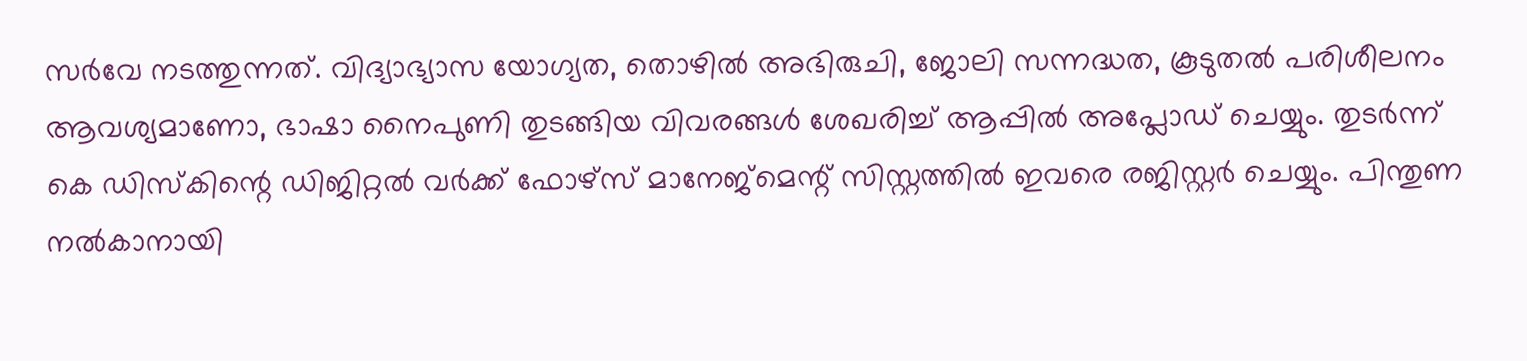സര്‍വേ നടത്തുന്നത്. വിദ്യാഭ്യാസ യോഗ്യത, തൊഴില്‍ അഭിരുചി, ജോലി സന്നദ്ധത, കൂടുതല്‍ പരിശീലനം ആവശ്യമാണോ, ഭാഷാ നൈപുണി തുടങ്ങിയ വിവരങ്ങള്‍ ശേഖരിച്ച് ആപ്പില്‍ അപ്ലോഡ് ചെയ്യും. തുടര്‍ന്ന് കെ ഡിസ്‌കിന്റെ ഡിജിറ്റല്‍ വര്‍ക്ക് ഫോഴ്സ് മാനേജ്മെന്റ് സിസ്റ്റത്തില്‍ ഇവരെ രജിസ്റ്റര്‍ ചെയ്യും. പിന്തുണ നല്‍കാനായി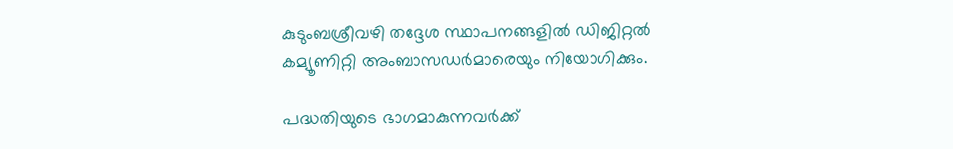കുടുംബശ്രീവഴി തദ്ദേശ സ്ഥാപനങ്ങളില്‍ ഡിജിറ്റല്‍ കമ്യൂണിറ്റി അംബാസഡര്‍മാരെയും നിയോഗിക്കും.

പദ്ധതിയുടെ ഭാഗമാകുന്നവര്‍ക്ക്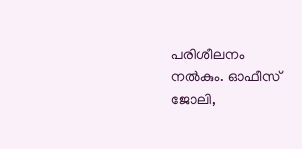പരിശീലനം നല്‍കും. ഓഫീസ് ജോലി,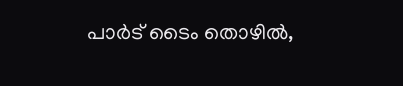പാര്‍ട് ടൈം തൊഴില്‍,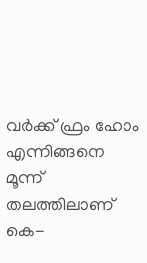വര്‍ക്ക് ഫ്രം ഹോം എന്നിങ്ങനെ മൂന്ന് തലത്തിലാണ് കെ-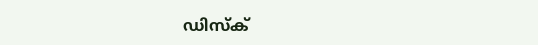ഡിസ്‌ക്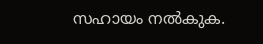സഹായം നല്‍കുക.